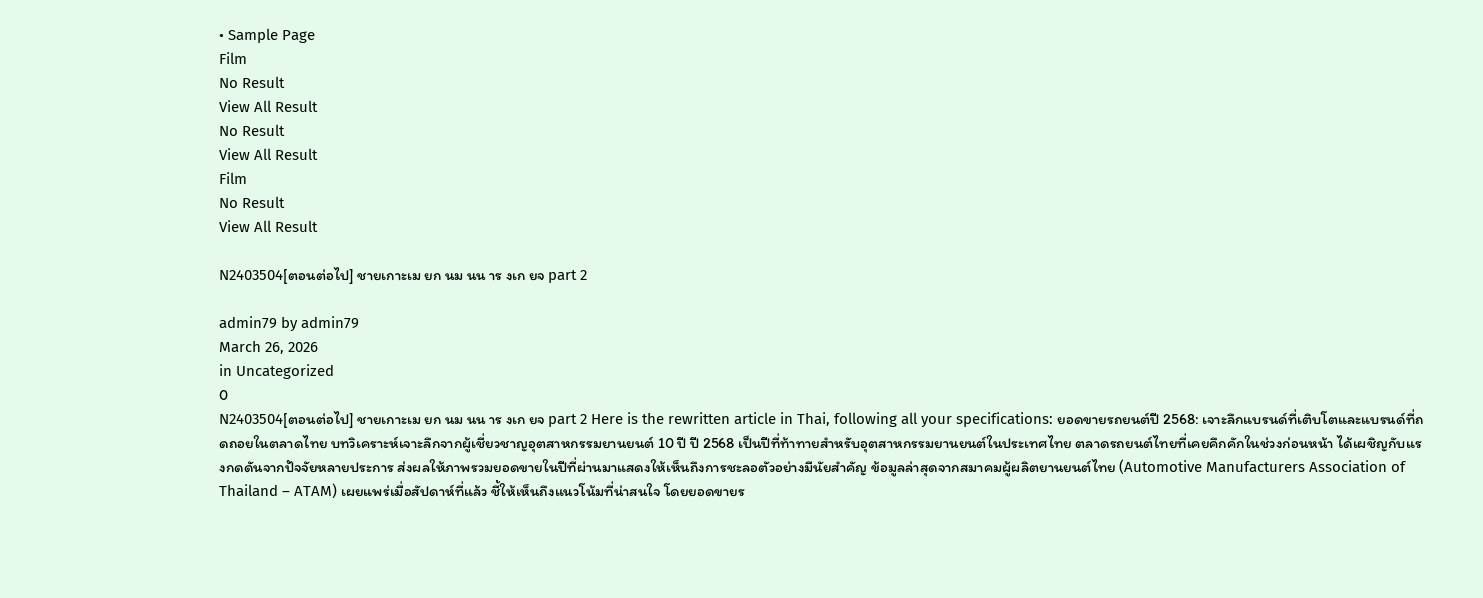• Sample Page
Film
No Result
View All Result
No Result
View All Result
Film
No Result
View All Result

N2403504[ตอนต่อไป] ชายเกาะเม ยก นม นน าร งเก ยจ part 2

admin79 by admin79
March 26, 2026
in Uncategorized
0
N2403504[ตอนต่อไป] ชายเกาะเม ยก นม นน าร งเก ยจ part 2 Here is the rewritten article in Thai, following all your specifications: ยอดขายรถยนต์ปี 2568: เจาะลึกแบรนด์ที่เติบโตและแบรนด์ที่ถดถอยในตลาดไทย บทวิเคราะห์เจาะลึกจากผู้เชี่ยวชาญอุตสาหกรรมยานยนต์ 10 ปี ปี 2568 เป็นปีที่ท้าทายสำหรับอุตสาหกรรมยานยนต์ในประเทศไทย ตลาดรถยนต์ไทยที่เคยคึกคักในช่วงก่อนหน้า ได้เผชิญกับแรงกดดันจากปัจจัยหลายประการ ส่งผลให้ภาพรวมยอดขายในปีที่ผ่านมาแสดงให้เห็นถึงการชะลอตัวอย่างมีนัยสำคัญ ข้อมูลล่าสุดจากสมาคมผู้ผลิตยานยนต์ไทย (Automotive Manufacturers Association of Thailand – ATAM) เผยแพร่เมื่อสัปดาห์ที่แล้ว ชี้ให้เห็นถึงแนวโน้มที่น่าสนใจ โดยยอดขายร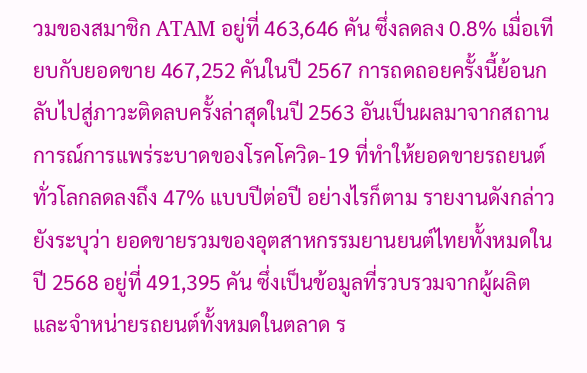วมของสมาชิก ATAM อยู่ที่ 463,646 คัน ซึ่งลดลง 0.8% เมื่อเทียบกับยอดขาย 467,252 คันในปี 2567 การถดถอยครั้งนี้ย้อนกลับไปสู่ภาวะติดลบครั้งล่าสุดในปี 2563 อันเป็นผลมาจากสถานการณ์การแพร่ระบาดของโรคโควิด-19 ที่ทำให้ยอดขายรถยนต์ทั่วโลกลดลงถึง 47% แบบปีต่อปี อย่างไรก็ตาม รายงานดังกล่าวยังระบุว่า ยอดขายรวมของอุตสาหกรรมยานยนต์ไทยทั้งหมดในปี 2568 อยู่ที่ 491,395 คัน ซึ่งเป็นข้อมูลที่รวบรวมจากผู้ผลิตและจำหน่ายรถยนต์ทั้งหมดในตลาด ร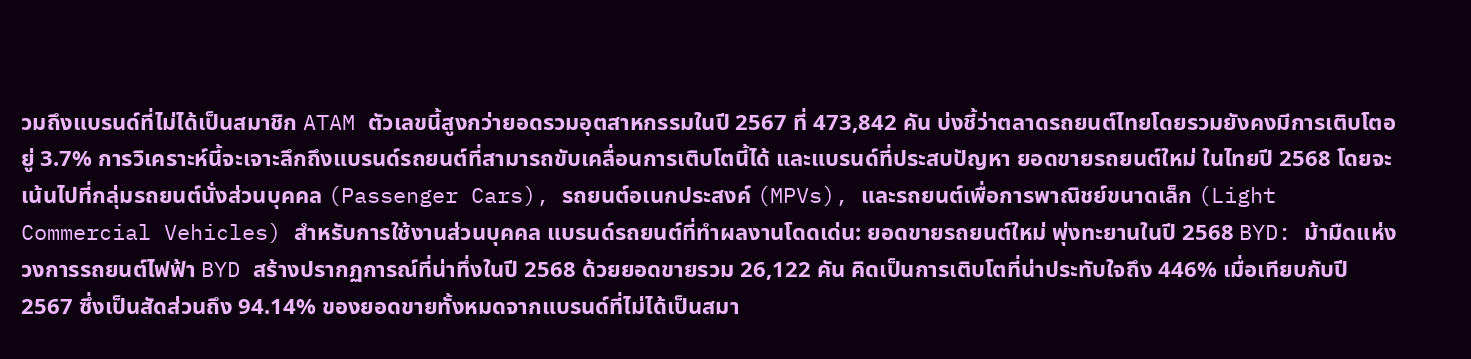วมถึงแบรนด์ที่ไม่ได้เป็นสมาชิก ATAM ตัวเลขนี้สูงกว่ายอดรวมอุตสาหกรรมในปี 2567 ที่ 473,842 คัน บ่งชี้ว่าตลาดรถยนต์ไทยโดยรวมยังคงมีการเติบโตอยู่ 3.7% การวิเคราะห์นี้จะเจาะลึกถึงแบรนด์รถยนต์ที่สามารถขับเคลื่อนการเติบโตนี้ได้ และแบรนด์ที่ประสบปัญหา ยอดขายรถยนต์ใหม่ ในไทยปี 2568 โดยจะเน้นไปที่กลุ่มรถยนต์นั่งส่วนบุคคล (Passenger Cars), รถยนต์อเนกประสงค์ (MPVs), และรถยนต์เพื่อการพาณิชย์ขนาดเล็ก (Light Commercial Vehicles) สำหรับการใช้งานส่วนบุคคล แบรนด์รถยนต์ที่ทำผลงานโดดเด่น: ยอดขายรถยนต์ใหม่ พุ่งทะยานในปี 2568 BYD: ม้ามืดแห่งวงการรถยนต์ไฟฟ้า BYD สร้างปรากฏการณ์ที่น่าทึ่งในปี 2568 ด้วยยอดขายรวม 26,122 คัน คิดเป็นการเติบโตที่น่าประทับใจถึง 446% เมื่อเทียบกับปี 2567 ซึ่งเป็นสัดส่วนถึง 94.14% ของยอดขายทั้งหมดจากแบรนด์ที่ไม่ได้เป็นสมา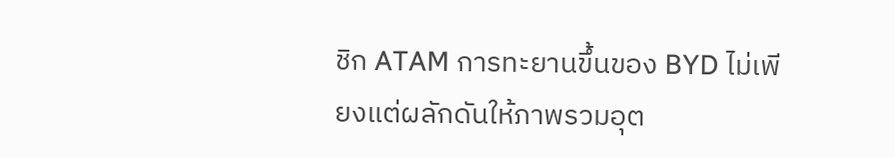ชิก ATAM การทะยานขึ้นของ BYD ไม่เพียงแต่ผลักดันให้ภาพรวมอุต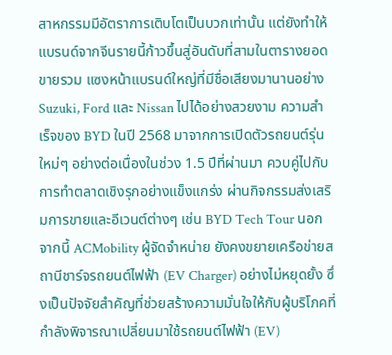สาหกรรมมีอัตราการเติบโตเป็นบวกเท่านั้น แต่ยังทำให้แบรนด์จากจีนรายนี้ก้าวขึ้นสู่อันดับที่สามในตารางยอดขายรวม แซงหน้าแบรนด์ใหญ่ที่มีชื่อเสียงมานานอย่าง Suzuki, Ford และ Nissan ไปได้อย่างสวยงาม ความสำเร็จของ BYD ในปี 2568 มาจากการเปิดตัวรถยนต์รุ่นใหม่ๆ อย่างต่อเนื่องในช่วง 1.5 ปีที่ผ่านมา ควบคู่ไปกับการทำตลาดเชิงรุกอย่างแข็งแกร่ง ผ่านกิจกรรมส่งเสริมการขายและอีเวนต์ต่างๆ เช่น BYD Tech Tour นอกจากนี้ ACMobility ผู้จัดจำหน่าย ยังคงขยายเครือข่ายสถานีชาร์จรถยนต์ไฟฟ้า (EV Charger) อย่างไม่หยุดยั้ง ซึ่งเป็นปัจจัยสำคัญที่ช่วยสร้างความมั่นใจให้กับผู้บริโภคที่กำลังพิจารณาเปลี่ยนมาใช้รถยนต์ไฟฟ้า (EV)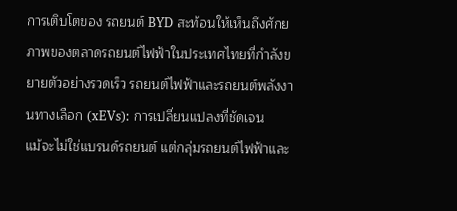การเติบโตของ รถยนต์ BYD สะท้อนให้เห็นถึงศักยภาพของตลาดรถยนต์ไฟฟ้าในประเทศไทยที่กำลังขยายตัวอย่างรวดเร็ว รถยนต์ไฟฟ้าและรถยนต์พลังงานทางเลือก (xEVs): การเปลี่ยนแปลงที่ชัดเจน
แม้จะไม่ใช่แบรนด์รถยนต์ แต่กลุ่มรถยนต์ไฟฟ้าและ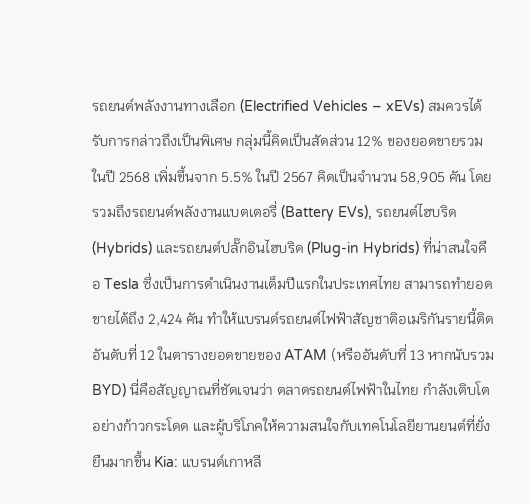รถยนต์พลังงานทางเลือก (Electrified Vehicles – xEVs) สมควรได้รับการกล่าวถึงเป็นพิเศษ กลุ่มนี้คิดเป็นสัดส่วน 12% ของยอดขายรวมในปี 2568 เพิ่มขึ้นจาก 5.5% ในปี 2567 คิดเป็นจำนวน 58,905 คัน โดยรวมถึงรถยนต์พลังงานแบตเตอรี่ (Battery EVs), รถยนต์ไฮบริด (Hybrids) และรถยนต์ปลั๊กอินไฮบริด (Plug-in Hybrids) ที่น่าสนใจคือ Tesla ซึ่งเป็นการดำเนินงานเต็มปีแรกในประเทศไทย สามารถทำยอดขายได้ถึง 2,424 คัน ทำให้แบรนด์รถยนต์ไฟฟ้าสัญชาติอเมริกันรายนี้ติดอันดับที่ 12 ในตารางยอดขายของ ATAM (หรืออันดับที่ 13 หากนับรวม BYD) นี่คือสัญญาณที่ชัดเจนว่า ตลาดรถยนต์ไฟฟ้าในไทย กำลังเติบโตอย่างก้าวกระโดด และผู้บริโภคให้ความสนใจกับเทคโนโลยียานยนต์ที่ยั่งยืนมากขึ้น Kia: แบรนด์เกาหลี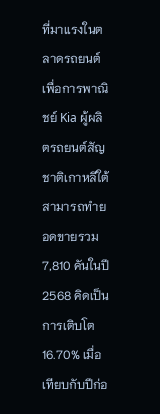ที่มาแรงในตลาดรถยนต์เพื่อการพาณิชย์ Kia ผู้ผลิตรถยนต์สัญชาติเกาหลีใต้ สามารถทำยอดขายรวม 7,810 คันในปี 2568 คิดเป็นการเติบโต 16.70% เมื่อเทียบกับปีก่อ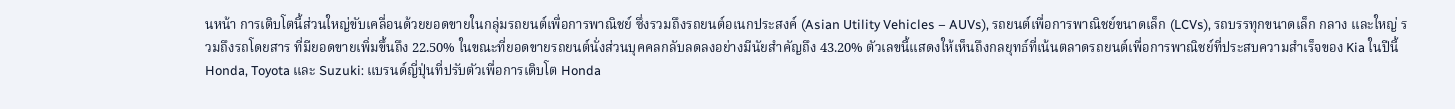นหน้า การเติบโตนี้ส่วนใหญ่ขับเคลื่อนด้วยยอดขายในกลุ่มรถยนต์เพื่อการพาณิชย์ ซึ่งรวมถึงรถยนต์อเนกประสงค์ (Asian Utility Vehicles – AUVs), รถยนต์เพื่อการพาณิชย์ขนาดเล็ก (LCVs), รถบรรทุกขนาดเล็ก กลาง และใหญ่ รวมถึงรถโดยสาร ที่มียอดขายเพิ่มขึ้นถึง 22.50% ในขณะที่ยอดขายรถยนต์นั่งส่วนบุคคลกลับลดลงอย่างมีนัยสำคัญถึง 43.20% ตัวเลขนี้แสดงให้เห็นถึงกลยุทธ์ที่เน้นตลาดรถยนต์เพื่อการพาณิชย์ที่ประสบความสำเร็จของ Kia ในปีนี้ Honda, Toyota และ Suzuki: แบรนด์ญี่ปุ่นที่ปรับตัวเพื่อการเติบโต Honda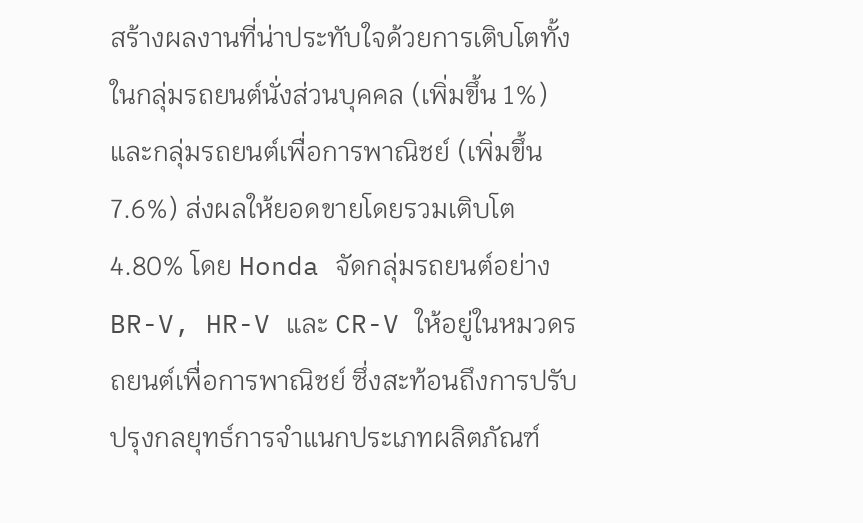สร้างผลงานที่น่าประทับใจด้วยการเติบโตทั้งในกลุ่มรถยนต์นั่งส่วนบุคคล (เพิ่มขึ้น 1%) และกลุ่มรถยนต์เพื่อการพาณิชย์ (เพิ่มขึ้น 7.6%) ส่งผลให้ยอดขายโดยรวมเติบโต 4.80% โดย Honda จัดกลุ่มรถยนต์อย่าง BR-V, HR-V และ CR-V ให้อยู่ในหมวดรถยนต์เพื่อการพาณิชย์ ซึ่งสะท้อนถึงการปรับปรุงกลยุทธ์การจำแนกประเภทผลิตภัณฑ์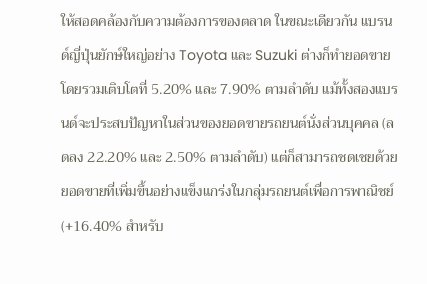ให้สอดคล้องกับความต้องการของตลาด ในขณะเดียวกัน แบรนด์ญี่ปุ่นยักษ์ใหญ่อย่าง Toyota และ Suzuki ต่างก็ทำยอดขายโดยรวมเติบโตที่ 5.20% และ 7.90% ตามลำดับ แม้ทั้งสองแบรนด์จะประสบปัญหาในส่วนของยอดขายรถยนต์นั่งส่วนบุคคล (ลดลง 22.20% และ 2.50% ตามลำดับ) แต่ก็สามารถชดเชยด้วยยอดขายที่เพิ่มขึ้นอย่างแข็งแกร่งในกลุ่มรถยนต์เพื่อการพาณิชย์ (+16.40% สำหรับ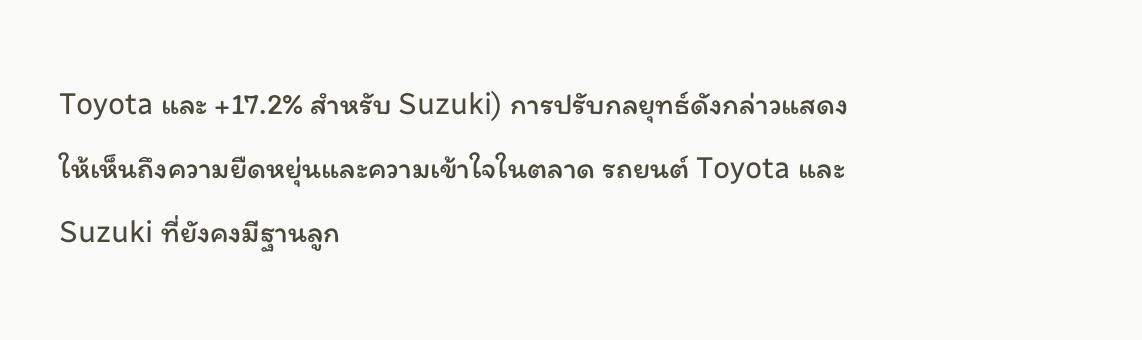Toyota และ +17.2% สำหรับ Suzuki) การปรับกลยุทธ์ดังกล่าวแสดงให้เห็นถึงความยืดหยุ่นและความเข้าใจในตลาด รถยนต์ Toyota และ Suzuki ที่ยังคงมีฐานลูก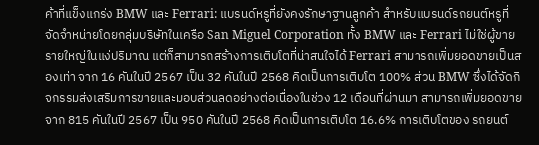ค้าที่แข็งแกร่ง BMW และ Ferrari: แบรนด์หรูที่ยังคงรักษาฐานลูกค้า สำหรับแบรนด์รถยนต์หรูที่จัดจำหน่ายโดยกลุ่มบริษัทในเครือ San Miguel Corporation ทั้ง BMW และ Ferrari ไม่ใช่ผู้ขายรายใหญ่ในแง่ปริมาณ แต่ก็สามารถสร้างการเติบโตที่น่าสนใจได้ Ferrari สามารถเพิ่มยอดขายเป็นสองเท่า จาก 16 คันในปี 2567 เป็น 32 คันในปี 2568 คิดเป็นการเติบโต 100% ส่วน BMW ซึ่งได้จัดกิจกรรมส่งเสริมการขายและมอบส่วนลดอย่างต่อเนื่องในช่วง 12 เดือนที่ผ่านมา สามารถเพิ่มยอดขายจาก 815 คันในปี 2567 เป็น 950 คันในปี 2568 คิดเป็นการเติบโต 16.6% การเติบโตของ รถยนต์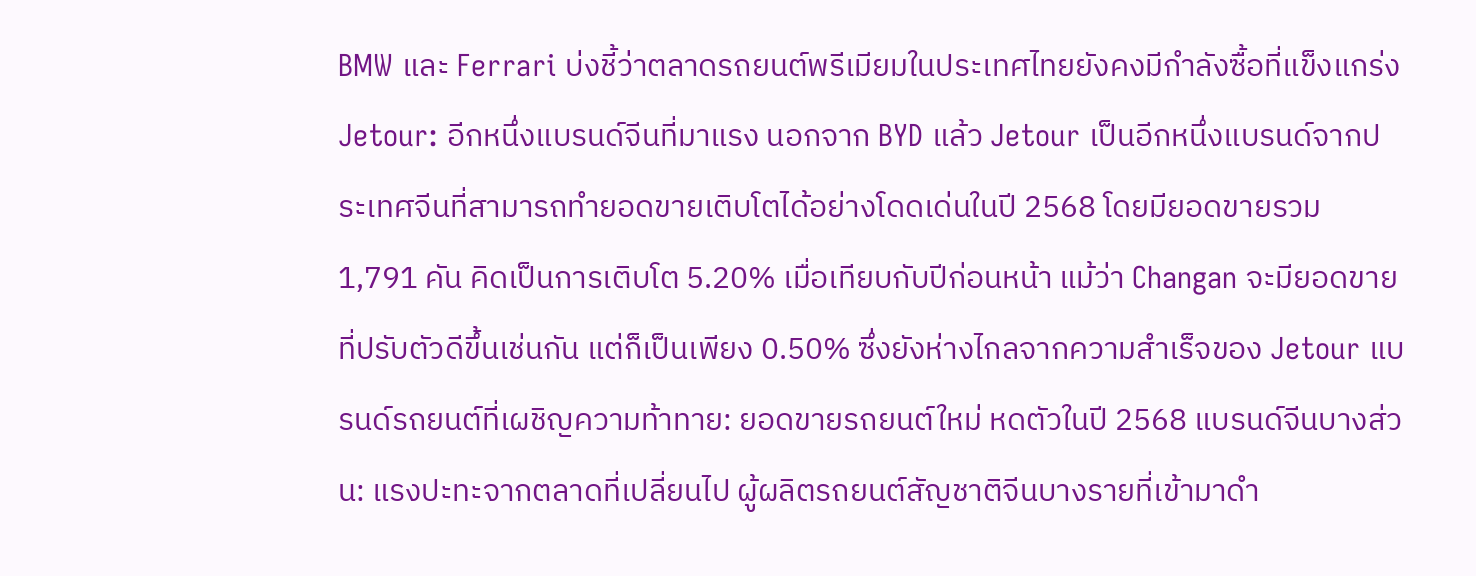BMW และ Ferrari บ่งชี้ว่าตลาดรถยนต์พรีเมียมในประเทศไทยยังคงมีกำลังซื้อที่แข็งแกร่ง Jetour: อีกหนึ่งแบรนด์จีนที่มาแรง นอกจาก BYD แล้ว Jetour เป็นอีกหนึ่งแบรนด์จากประเทศจีนที่สามารถทำยอดขายเติบโตได้อย่างโดดเด่นในปี 2568 โดยมียอดขายรวม 1,791 คัน คิดเป็นการเติบโต 5.20% เมื่อเทียบกับปีก่อนหน้า แม้ว่า Changan จะมียอดขายที่ปรับตัวดีขึ้นเช่นกัน แต่ก็เป็นเพียง 0.50% ซึ่งยังห่างไกลจากความสำเร็จของ Jetour แบรนด์รถยนต์ที่เผชิญความท้าทาย: ยอดขายรถยนต์ใหม่ หดตัวในปี 2568 แบรนด์จีนบางส่วน: แรงปะทะจากตลาดที่เปลี่ยนไป ผู้ผลิตรถยนต์สัญชาติจีนบางรายที่เข้ามาดำ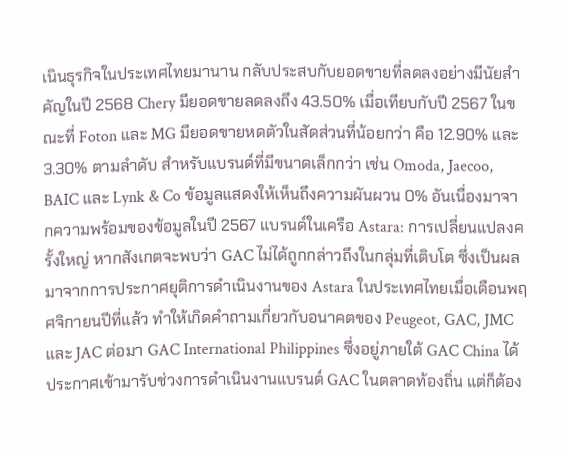เนินธุรกิจในประเทศไทยมานาน กลับประสบกับยอดขายที่ลดลงอย่างมีนัยสำคัญในปี 2568 Chery มียอดขายลดลงถึง 43.50% เมื่อเทียบกับปี 2567 ในขณะที่ Foton และ MG มียอดขายหดตัวในสัดส่วนที่น้อยกว่า คือ 12.90% และ 3.30% ตามลำดับ สำหรับแบรนด์ที่มีขนาดเล็กกว่า เช่น Omoda, Jaecoo, BAIC และ Lynk & Co ข้อมูลแสดงให้เห็นถึงความผันผวน 0% อันเนื่องมาจากความพร้อมของข้อมูลในปี 2567 แบรนด์ในเครือ Astara: การเปลี่ยนแปลงครั้งใหญ่ หากสังเกตจะพบว่า GAC ไม่ได้ถูกกล่าวถึงในกลุ่มที่เติบโต ซึ่งเป็นผลมาจากการประกาศยุติการดำเนินงานของ Astara ในประเทศไทยเมื่อเดือนพฤศจิกายนปีที่แล้ว ทำให้เกิดคำถามเกี่ยวกับอนาคตของ Peugeot, GAC, JMC และ JAC ต่อมา GAC International Philippines ซึ่งอยู่ภายใต้ GAC China ได้ประกาศเข้ามารับช่วงการดำเนินงานแบรนด์ GAC ในตลาดท้องถิ่น แต่ก็ต้อง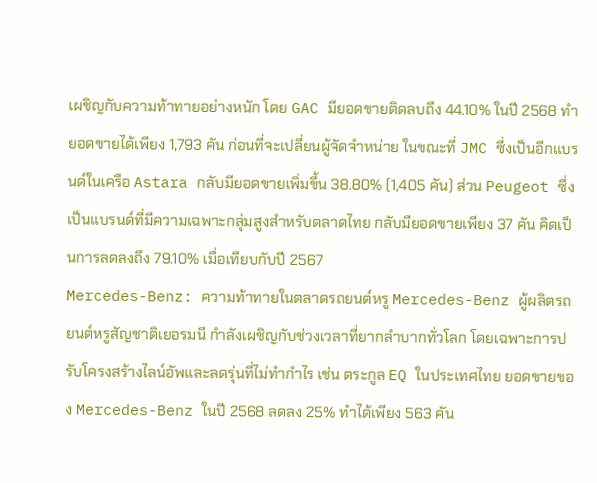เผชิญกับความท้าทายอย่างหนัก โดย GAC มียอดขายติดลบถึง 44.10% ในปี 2568 ทำยอดขายได้เพียง 1,793 คัน ก่อนที่จะเปลี่ยนผู้จัดจำหน่าย ในขณะที่ JMC ซึ่งเป็นอีกแบรนด์ในเครือ Astara กลับมียอดขายเพิ่มขึ้น 38.80% (1,405 คัน) ส่วน Peugeot ซึ่งเป็นแบรนด์ที่มีความเฉพาะกลุ่มสูงสำหรับตลาดไทย กลับมียอดขายเพียง 37 คัน คิดเป็นการลดลงถึง 79.10% เมื่อเทียบกับปี 2567
Mercedes-Benz: ความท้าทายในตลาดรถยนต์หรู Mercedes-Benz ผู้ผลิตรถยนต์หรูสัญชาติเยอรมนี กำลังเผชิญกับช่วงเวลาที่ยากลำบากทั่วโลก โดยเฉพาะการปรับโครงสร้างไลน์อัพและลดรุ่นที่ไม่ทำกำไร เช่น ตระกูล EQ ในประเทศไทย ยอดขายของ Mercedes-Benz ในปี 2568 ลดลง 25% ทำได้เพียง 563 คัน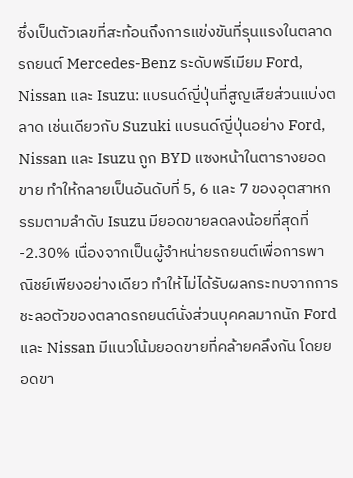ซึ่งเป็นตัวเลขที่สะท้อนถึงการแข่งขันที่รุนแรงในตลาด รถยนต์ Mercedes-Benz ระดับพรีเมียม Ford, Nissan และ Isuzu: แบรนด์ญี่ปุ่นที่สูญเสียส่วนแบ่งตลาด เช่นเดียวกับ Suzuki แบรนด์ญี่ปุ่นอย่าง Ford, Nissan และ Isuzu ถูก BYD แซงหน้าในตารางยอดขาย ทำให้กลายเป็นอันดับที่ 5, 6 และ 7 ของอุตสาหกรรมตามลำดับ Isuzu มียอดขายลดลงน้อยที่สุดที่ -2.30% เนื่องจากเป็นผู้จำหน่ายรถยนต์เพื่อการพาณิชย์เพียงอย่างเดียว ทำให้ไม่ได้รับผลกระทบจากการชะลอตัวของตลาดรถยนต์นั่งส่วนบุคคลมากนัก Ford และ Nissan มีแนวโน้มยอดขายที่คล้ายคลึงกัน โดยยอดขา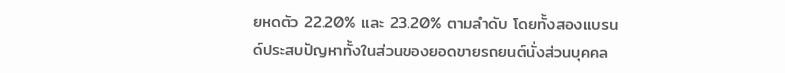ยหดตัว 22.20% และ 23.20% ตามลำดับ โดยทั้งสองแบรนด์ประสบปัญหาทั้งในส่วนของยอดขายรถยนต์นั่งส่วนบุคคล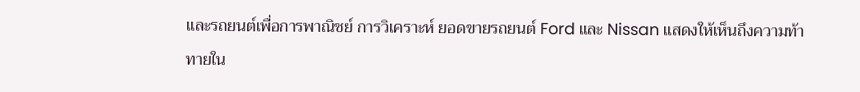และรถยนต์เพื่อการพาณิชย์ การวิเคราะห์ ยอดขายรถยนต์ Ford และ Nissan แสดงให้เห็นถึงความท้าทายใน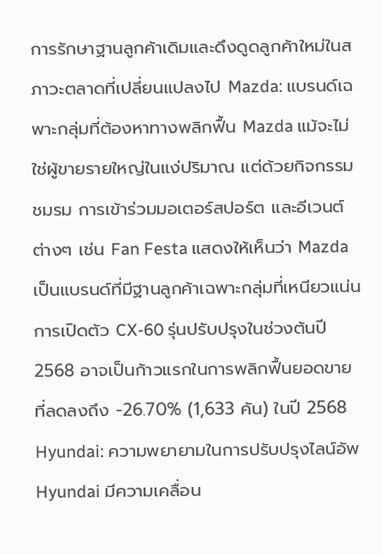การรักษาฐานลูกค้าเดิมและดึงดูดลูกค้าใหม่ในสภาวะตลาดที่เปลี่ยนแปลงไป Mazda: แบรนด์เฉพาะกลุ่มที่ต้องหาทางพลิกฟื้น Mazda แม้จะไม่ใช่ผู้ขายรายใหญ่ในแง่ปริมาณ แต่ด้วยกิจกรรมชมรม การเข้าร่วมมอเตอร์สปอร์ต และอีเวนต์ต่างๆ เช่น Fan Festa แสดงให้เห็นว่า Mazda เป็นแบรนด์ที่มีฐานลูกค้าเฉพาะกลุ่มที่เหนียวแน่น การเปิดตัว CX-60 รุ่นปรับปรุงในช่วงต้นปี 2568 อาจเป็นก้าวแรกในการพลิกฟื้นยอดขายที่ลดลงถึง -26.70% (1,633 คัน) ในปี 2568 Hyundai: ความพยายามในการปรับปรุงไลน์อัพ Hyundai มีความเคลื่อน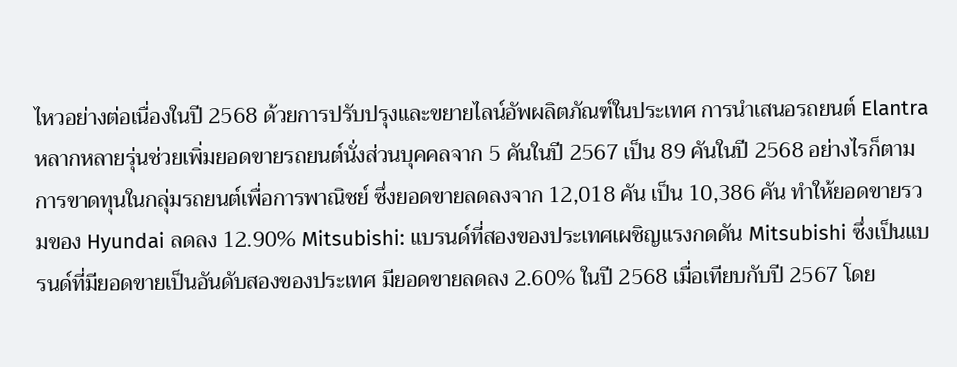ไหวอย่างต่อเนื่องในปี 2568 ด้วยการปรับปรุงและขยายไลน์อัพผลิตภัณฑ์ในประเทศ การนำเสนอรถยนต์ Elantra หลากหลายรุ่นช่วยเพิ่มยอดขายรถยนต์นั่งส่วนบุคคลจาก 5 คันในปี 2567 เป็น 89 คันในปี 2568 อย่างไรก็ตาม การขาดทุนในกลุ่มรถยนต์เพื่อการพาณิชย์ ซึ่งยอดขายลดลงจาก 12,018 คัน เป็น 10,386 คัน ทำให้ยอดขายรวมของ Hyundai ลดลง 12.90% Mitsubishi: แบรนด์ที่สองของประเทศเผชิญแรงกดดัน Mitsubishi ซึ่งเป็นแบรนด์ที่มียอดขายเป็นอันดับสองของประเทศ มียอดขายลดลง 2.60% ในปี 2568 เมื่อเทียบกับปี 2567 โดย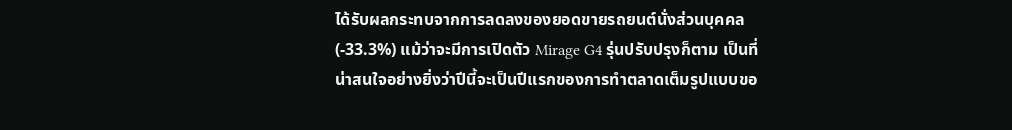ได้รับผลกระทบจากการลดลงของยอดขายรถยนต์นั่งส่วนบุคคล (-33.3%) แม้ว่าจะมีการเปิดตัว Mirage G4 รุ่นปรับปรุงก็ตาม เป็นที่น่าสนใจอย่างยิ่งว่าปีนี้จะเป็นปีแรกของการทำตลาดเต็มรูปแบบขอ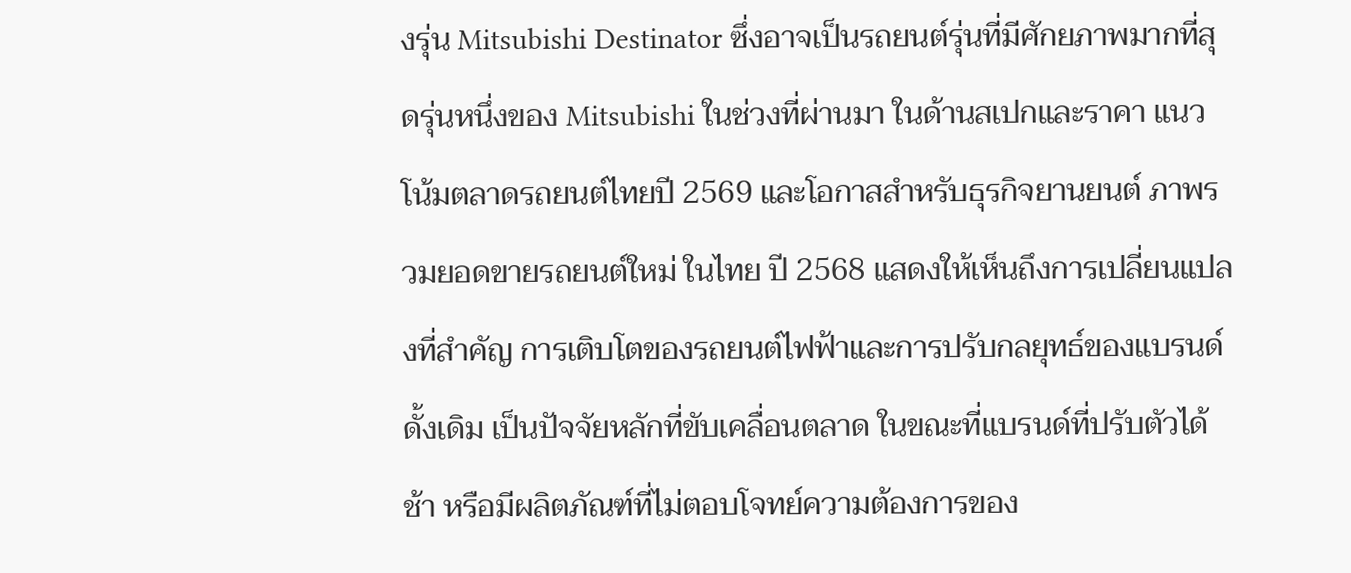งรุ่น Mitsubishi Destinator ซึ่งอาจเป็นรถยนต์รุ่นที่มีศักยภาพมากที่สุดรุ่นหนึ่งของ Mitsubishi ในช่วงที่ผ่านมา ในด้านสเปกและราคา แนวโน้มตลาดรถยนต์ไทยปี 2569 และโอกาสสำหรับธุรกิจยานยนต์ ภาพรวมยอดขายรถยนต์ใหม่ ในไทย ปี 2568 แสดงให้เห็นถึงการเปลี่ยนแปลงที่สำคัญ การเติบโตของรถยนต์ไฟฟ้าและการปรับกลยุทธ์ของแบรนด์ดั้งเดิม เป็นปัจจัยหลักที่ขับเคลื่อนตลาด ในขณะที่แบรนด์ที่ปรับตัวได้ช้า หรือมีผลิตภัณฑ์ที่ไม่ตอบโจทย์ความต้องการของ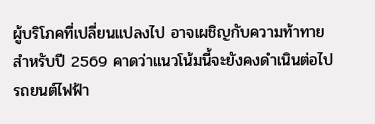ผู้บริโภคที่เปลี่ยนแปลงไป อาจเผชิญกับความท้าทาย สำหรับปี 2569 คาดว่าแนวโน้มนี้จะยังคงดำเนินต่อไป รถยนต์ไฟฟ้า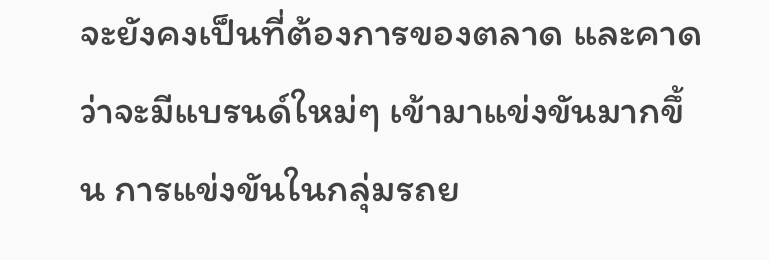จะยังคงเป็นที่ต้องการของตลาด และคาดว่าจะมีแบรนด์ใหม่ๆ เข้ามาแข่งขันมากขึ้น การแข่งขันในกลุ่มรถย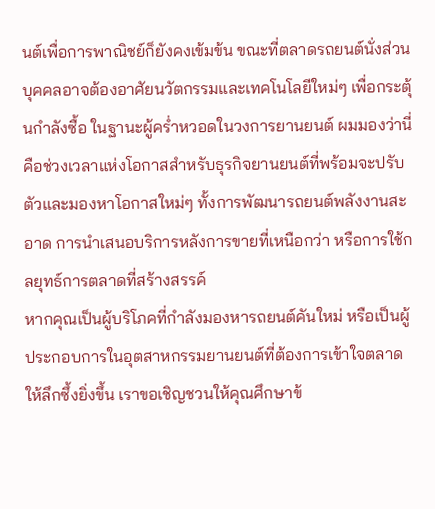นต์เพื่อการพาณิชย์ก็ยังคงเข้มข้น ขณะที่ตลาดรถยนต์นั่งส่วนบุคคลอาจต้องอาศัยนวัตกรรมและเทคโนโลยีใหม่ๆ เพื่อกระตุ้นกำลังซื้อ ในฐานะผู้คร่ำหวอดในวงการยานยนต์ ผมมองว่านี่คือช่วงเวลาแห่งโอกาสสำหรับธุรกิจยานยนต์ที่พร้อมจะปรับตัวและมองหาโอกาสใหม่ๆ ทั้งการพัฒนารถยนต์พลังงานสะอาด การนำเสนอบริการหลังการขายที่เหนือกว่า หรือการใช้กลยุทธ์การตลาดที่สร้างสรรค์
หากคุณเป็นผู้บริโภคที่กำลังมองหารถยนต์คันใหม่ หรือเป็นผู้ประกอบการในอุตสาหกรรมยานยนต์ที่ต้องการเข้าใจตลาดให้ลึกซึ้งยิ่งขึ้น เราขอเชิญชวนให้คุณศึกษาข้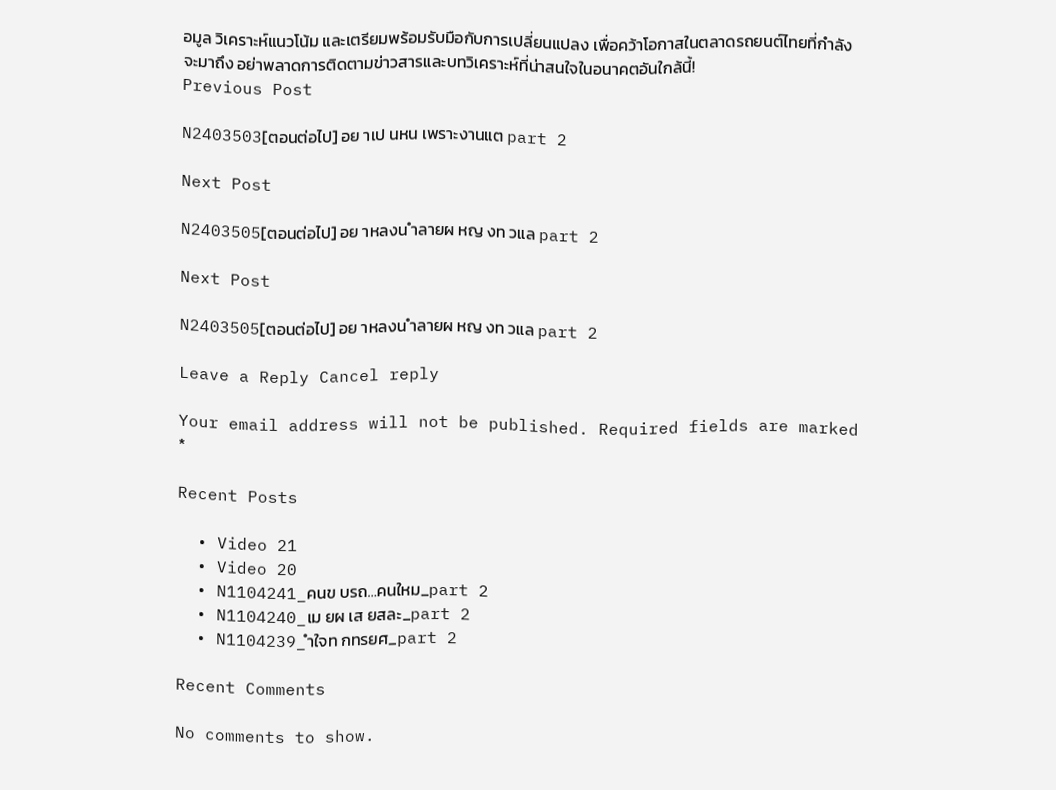อมูล วิเคราะห์แนวโน้ม และเตรียมพร้อมรับมือกับการเปลี่ยนแปลง เพื่อคว้าโอกาสในตลาดรถยนต์ไทยที่กำลังจะมาถึง อย่าพลาดการติดตามข่าวสารและบทวิเคราะห์ที่น่าสนใจในอนาคตอันใกล้นี้!
Previous Post

N2403503[ตอนต่อไป] อย าเป นหน เพราะงานแต part 2

Next Post

N2403505[ตอนต่อไป] อย าหลงน ำลายผ หญ งท วแล part 2

Next Post

N2403505[ตอนต่อไป] อย าหลงน ำลายผ หญ งท วแล part 2

Leave a Reply Cancel reply

Your email address will not be published. Required fields are marked *

Recent Posts

  • Video 21
  • Video 20
  • N1104241_คนข บรถ…คนใหม_part 2
  • N1104240_เม ยผ เส ยสละ_part 2
  • N1104239_ำใจท กทรยศ_part 2

Recent Comments

No comments to show.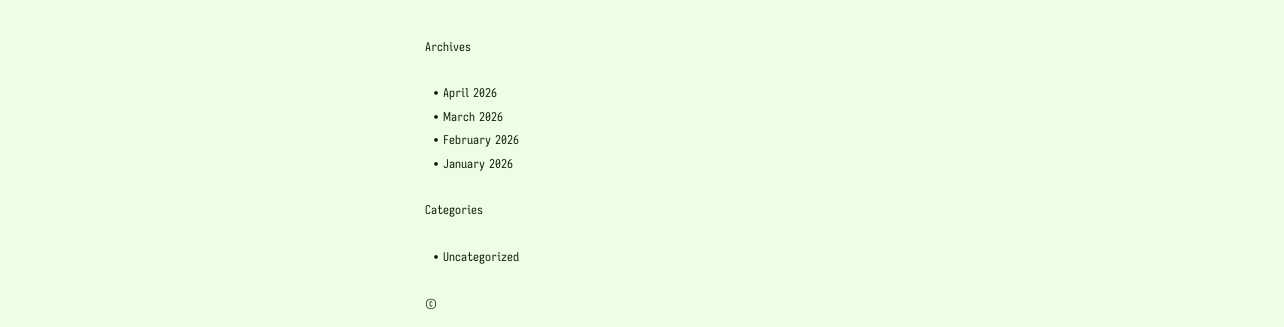Archives

  • April 2026
  • March 2026
  • February 2026
  • January 2026

Categories

  • Uncategorized

©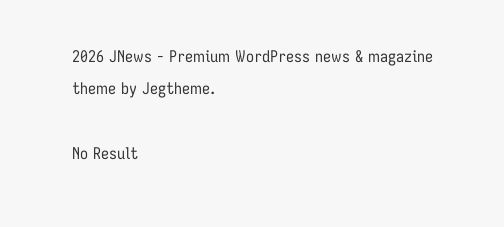2026 JNews - Premium WordPress news & magazine theme by Jegtheme.

No Result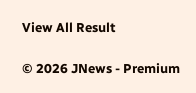View All Result

© 2026 JNews - Premium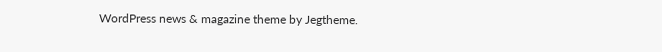WordPress news & magazine theme by Jegtheme.